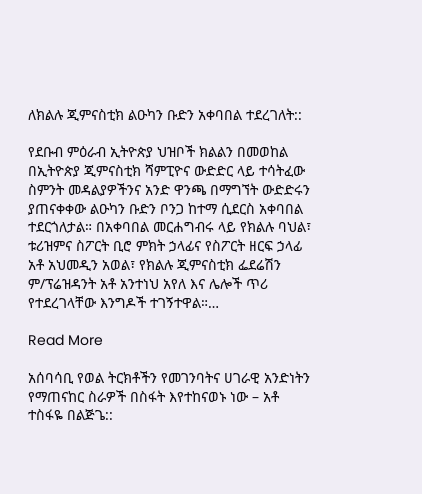ለክልሉ ጂምናስቲክ ልዑካን ቡድን አቀባበል ተደረገለት::

የደቡብ ምዕራብ ኢትዮጵያ ህዝቦች ክልልን በመወከል በኢትዮጵያ ጂምናስቲክ ሻምፒዮና ውድድር ላይ ተሳትፈው ስምንት መዳልያዎችንና አንድ ዋንጫ በማግኘት ውድድሩን ያጠናቀቀው ልዑካን ቡድን ቦንጋ ከተማ ሲደርስ አቀባበል ተደርጎለታል። በአቀባበል መርሐግብሩ ላይ የክልሉ ባህል፣ ቱሪዝምና ስፖርት ቢሮ ምክት ኃላፊና የስፖርት ዘርፍ ኃላፊ አቶ አህመዲን አወል፣ የክልሉ ጂምናስቲክ ፌደሬሽን ም/ፕሬዝዳንት አቶ አንተነህ አየለ እና ሌሎች ጥሪ የተደረገላቸው እንግዶች ተገኝተዋል።…

Read More

አሰባሳቢ የወል ትርክቶችን የመገንባትና ሀገራዊ አንድነትን የማጠናከር ስራዎች በስፋት እየተከናወኑ ነው – አቶ ተስፋዬ በልጅጌ::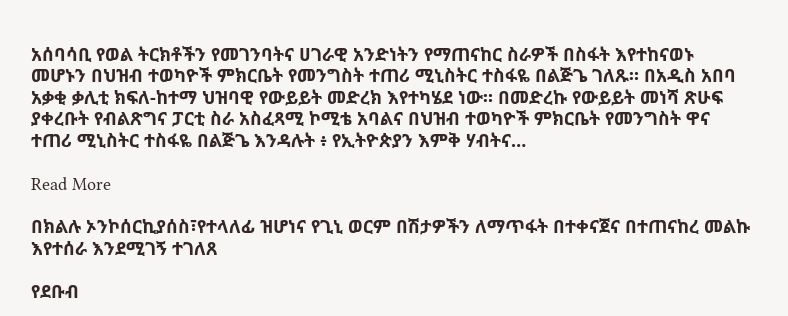አሰባሳቢ የወል ትርክቶችን የመገንባትና ሀገራዊ አንድነትን የማጠናከር ስራዎች በስፋት እየተከናወኑ መሆኑን በህዝብ ተወካዮች ምክርቤት የመንግስት ተጠሪ ሚኒስትር ተስፋዬ በልጅጌ ገለጹ። በአዲስ አበባ አቃቂ ቃሊቲ ክፍለ-ከተማ ህዝባዊ የውይይት መድረክ እየተካሄደ ነው። በመድረኩ የውይይት መነሻ ጽሁፍ ያቀረቡት የብልጽግና ፓርቲ ስራ አስፈጻሚ ኮሚቴ አባልና በህዝብ ተወካዮች ምክርቤት የመንግስት ዋና ተጠሪ ሚኒስትር ተስፋዬ በልጅጌ እንዳሉት ፥ የኢትዮጵያን እምቅ ሃብትና…

Read More

በክልሉ ኦንኮሰርኪያሰስ፣የተላለፊ ዝሆነና የጊኒ ወርም በሽታዎችን ለማጥፋት በተቀናጀና በተጠናከረ መልኩ እየተሰራ እንደሚገኝ ተገለጸ

የደቡብ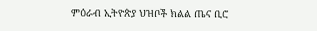ምዕራብ ኢትዮጵያ ህዝቦች ክልል ጤና ቢሮ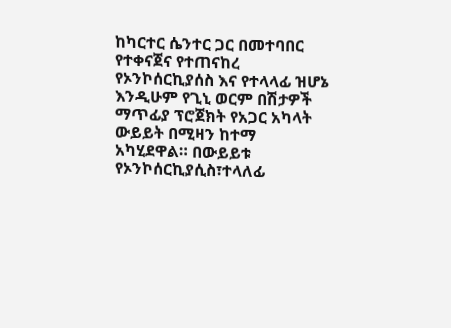ከካርተር ሴንተር ጋር በመተባበር የተቀናጀና የተጠናከረ የኦንኮሰርኪያሰስ እና የተላላፊ ዝሆኔ እንዲሁም የጊኒ ወርም በሽታዎች ማጥፊያ ፕሮጀክት የአጋር አካላት ውይይት በሚዛን ከተማ አካሂደዋል። በውይይቱ የኦንኮሰርኪያሲስ፣ተላለፊ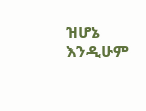ዝሆኔ እንዲሁም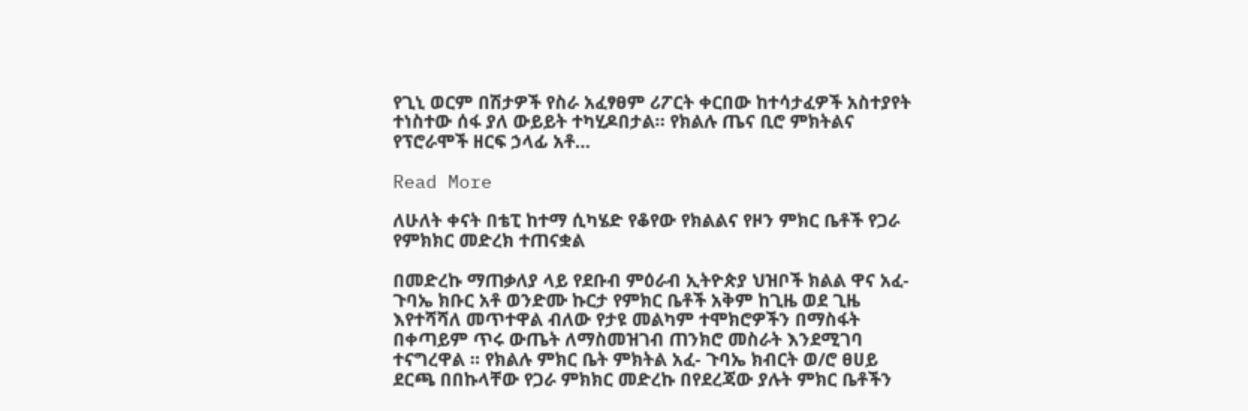የጊኒ ወርም በሽታዎች የስራ አፈፃፀም ሪፖርት ቀርበው ከተሳታፈዎች አስተያየት ተነስተው ሰፋ ያለ ውይይት ተካሂዶበታል። የክልሉ ጤና ቢሮ ምክትልና የፕሮራሞች ዘርፍ ኃላፊ አቶ…

Read More

ለሁለት ቀናት በቴፒ ከተማ ሲካሄድ የቆየው የክልልና የዞን ምክር ቤቶች የጋራ የምክክር መድረክ ተጠናቋል

በመድረኩ ማጠቃለያ ላይ የደቡብ ምዕራብ ኢትዮጵያ ህዝቦች ክልል ዋና አፈ-ጉባኤ ክቡር አቶ ወንድሙ ኩርታ የምክር ቤቶች አቅም ከጊዜ ወደ ጊዜ እየተሻሻለ መጥተዋል ብለው የታዩ መልካም ተሞክሮዎችን በማስፋት በቀጣይም ጥሩ ውጤት ለማስመዝገብ ጠንክሮ መስራት እንደሚገባ ተናግረዋል ፡፡ የክልሉ ምክር ቤት ምክትል አፈ- ጉባኤ ክብርት ወ/ሮ ፀሀይ ደርጫ በበኩላቸው የጋራ ምክክር መድረኩ በየደረጃው ያሉት ምክር ቤቶችን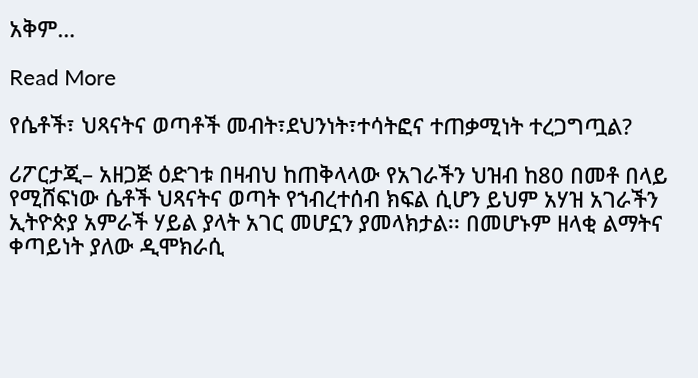አቅም…

Read More

የሴቶች፣ ህጻናትና ወጣቶች መብት፣ደህንነት፣ተሳትፎና ተጠቃሚነት ተረጋግጧል?

ሪፖርታጂ– አዘጋጅ ዕድገቱ በዛብህ ከጠቅላላው የአገራችን ህዝብ ከ80 በመቶ በላይ የሚሸፍነው ሴቶች ህጻናትና ወጣት የኀብረተሰብ ክፍል ሲሆን ይህም አሃዝ አገራችን ኢትዮጵያ አምራች ሃይል ያላት አገር መሆኗን ያመላክታል፡፡ በመሆኑም ዘላቂ ልማትና ቀጣይነት ያለው ዲሞክራሲ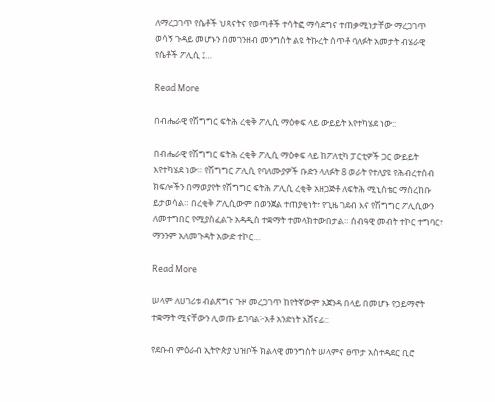ለማረጋገጥ የሴቶች ህጻናትና የወጣቶች ተሳትፎ ማሳደግና ተጠቃሚነታቸው ማረጋገጥ ወሳኝ ጉዳይ መሆኑን በመገንዘብ መንግስት ልዩ ትኩረት ሰጥቶ ባለፉት አመታት ብሄራዊ የሴቶች ፖሊሲ ፤…

Read More

በብሔራዊ የሽግግር ፍትሕ ረቂቅ ፖሊሲ ማዕቀፍ ላይ ውይይት እየተካሄደ ነው::

በብሔራዊ የሽግግር ፍትሕ ረቂቅ ፖሊሲ ማዕቀፍ ላይ ከፖለቲካ ፓርቲዎች ጋር ውይይት እየተካሄደ ነው። የሽግግር ፖሊሲ የባለሙያዎች ቡድን ላለፉት 8 ወራት የተለያዩ የሕብረተሰብ ክፍሎችን በማወያየት የሽግግር ፍትሕ ፖሊሲ ረቂቅ አዘጋጅቶ ለፍትሕ ሚኒስቴር ማስረከቡ ይታወሳል። በረቂቅ ፖሊሲውም በወንጀል ተጠያቂነት፣ የጊዜ ገደብ እና የሽግግር ፖሊሲውን ለመተግበር የሚያስፈልጉ አዳዲስ ተቋማት ተመላክተውበታል። ሰብዓዊ መብት ተኮር ተግባር፣ ማንንም አለመጉዳት አውድ ተኮር…

Read More

ሠላም ለሀገሪቱ ብልጽግና ጉዞ መረጋገጥ ከየትኛውም አጀንዳ በላይ በመሆኑ የኃይማኖት ተቋማት ሚናቸውን ሊወጡ ይገባል፦አቶ አንድነት አሸናፊ::

የደቡብ ምዕራብ ኢትዮጵያ ህዝቦች ክልላዊ መንግስት ሠላምና ፀጥታ አስተዳደር ቢሮ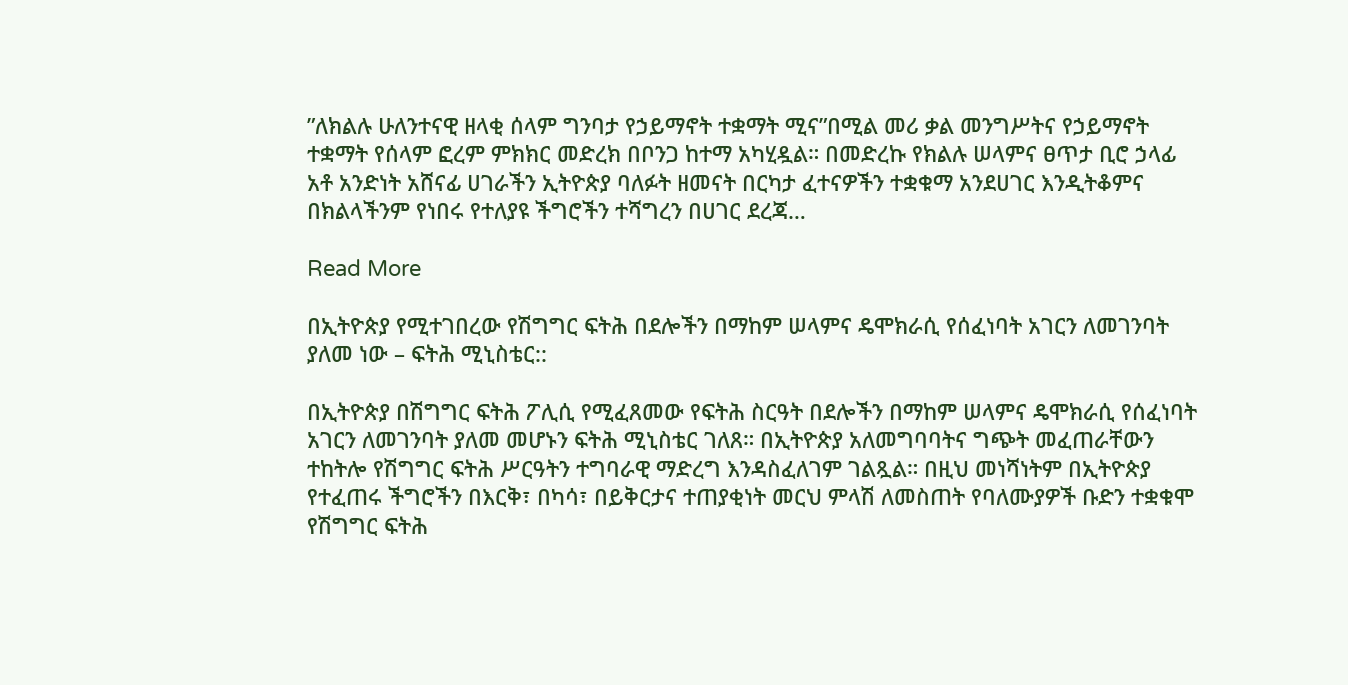”ለክልሉ ሁለንተናዊ ዘላቂ ሰላም ግንባታ የኃይማኖት ተቋማት ሚና”በሚል መሪ ቃል መንግሥትና የኃይማኖት ተቋማት የሰላም ፎረም ምክክር መድረክ በቦንጋ ከተማ አካሂዷል። በመድረኩ የክልሉ ሠላምና ፀጥታ ቢሮ ኃላፊ አቶ አንድነት አሸናፊ ሀገራችን ኢትዮጵያ ባለፉት ዘመናት በርካታ ፈተናዎችን ተቋቁማ አንደሀገር እንዲትቆምና በክልላችንም የነበሩ የተለያዩ ችግሮችን ተሻግረን በሀገር ደረጃ…

Read More

በኢትዮጵያ የሚተገበረው የሽግግር ፍትሕ በደሎችን በማከም ሠላምና ዴሞክራሲ የሰፈነባት አገርን ለመገንባት ያለመ ነው – ፍትሕ ሚኒስቴር::

በኢትዮጵያ በሽግግር ፍትሕ ፖሊሲ የሚፈጸመው የፍትሕ ስርዓት በደሎችን በማከም ሠላምና ዴሞክራሲ የሰፈነባት አገርን ለመገንባት ያለመ መሆኑን ፍትሕ ሚኒስቴር ገለጸ። በኢትዮጵያ አለመግባባትና ግጭት መፈጠራቸውን ተከትሎ የሽግግር ፍትሕ ሥርዓትን ተግባራዊ ማድረግ እንዳስፈለገም ገልጿል። በዚህ መነሻነትም በኢትዮጵያ የተፈጠሩ ችግሮችን በእርቅ፣ በካሳ፣ በይቅርታና ተጠያቂነት መርህ ምላሽ ለመስጠት የባለሙያዎች ቡድን ተቋቁሞ የሽግግር ፍትሕ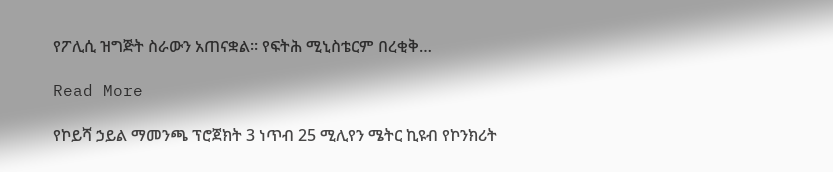የፖሊሲ ዝግጅት ስራውን አጠናቋል። የፍትሕ ሚኒስቴርም በረቂቅ…

Read More

የኮይሻ ኃይል ማመንጫ ፕሮጀክት 3 ነጥብ 25 ሚሊየን ሜትር ኪዩብ የኮንክሪት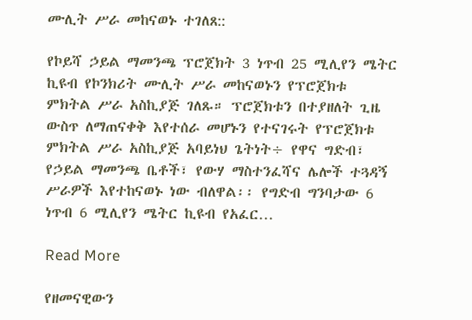ሙሊት ሥራ መከናወኑ ተገለጸ::

የኮይሻ ኃይል ማመንጫ ፕሮጀክት 3 ነጥብ 25 ሚሊየን ሜትር ኪዩብ የኮንክሪት ሙሊት ሥራ መከናወኑን የፕሮጀክቱ ምክትል ሥራ አስኪያጅ ገለጹ። ፕሮጀክቱን በተያዘለት ጊዜ ውስጥ ለማጠናቀቅ እየተሰራ መሆኑን የተናገሩት የፕሮጀክቱ ምክትል ሥራ አስኪያጅ አባይነህ ጌትነት÷ የዋና ግድብ፣ የኃይል ማመንጫ ቤቶች፣ የውሃ ማስተንፈሻና ሌሎች ተጓዳኝ ሥራዎች እየተከናወኑ ነው ብለዋል፡፡ የግድብ ግንባታው 6 ነጥብ 6 ሚሊየን ሜትር ኪዩብ የአፈር…

Read More

የዘመናዊውን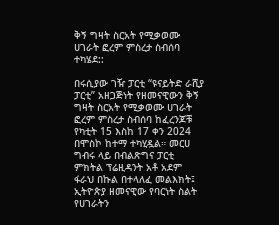ቅኝ ግዛት ስርአት የሚቃወሙ ሀገራት ፎረም ምስረታ ስብሰባ ተካሄደ::

በሩሲያው ገዥ ፓርቲ “ዩናይትድ ራሺያ ፓርቲ” አዘጋጅነት የዘመናዊውን ቅኝ ግዛት ስርአት የሚቃወሙ ሀገራት ፎረም ምስረታ ስብሰባ ከፈረንጆቹ የካቲት 15 እስከ 17 ቀን 2024 በሞስኮ ከተማ ተካሂዷል። መርሀ ግብሩ ላይ በብልጽግና ፓርቲ ምክትል ፕሬዚዳንት አቶ አደም ፋራህ በኩል በተላለፈ መልእክት፤ ኢትዮጵያ ዘመናዊው የባርነት ስልት የሀገራትን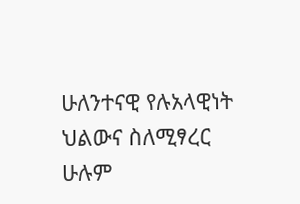ሁለንተናዊ የሉአላዊነት ህልውና ስለሚፃረር ሁሉም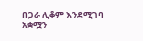በጋራ ሊቆም እንደሚገባ አቋሟን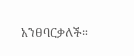አንፀባርቃለች።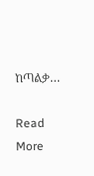ከጣልቃ…

Read More